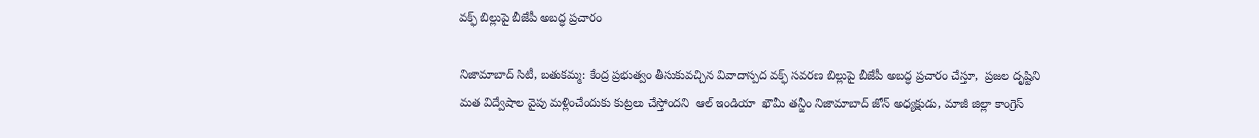వక్ఫ్ బిల్లుపై బీజేపీ అబద్ధ ప్రచారం

నిజామాబాద్ సిటీ, బతుకమ్మ: కేంద్ర ప్రభుత్వం తీసుకువచ్చిన వివాదాస్పద వక్ఫ్ సవరణ బిల్లుపై బీజేపీ అబద్ధ ప్రచారం చేస్తూ,  ప్రజల దృష్టిని మత విద్వేషాల వైపు మళ్లించేందుకు కుట్రలు చేస్తోందని  ఆల్ ఇండియా  ఖౌమీ తన్జీం నిజామాబాద్ జోన్ అధ్యక్షుడు, మాజీ జిల్లా కాంగ్రెస్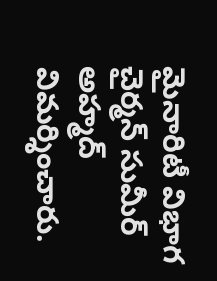మైనారిటీ విభాగ చైర్మన్ సుమీర్ అహ్మద్ విమర్శించారు.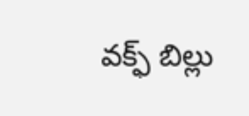వక్ఫ్ బిల్లు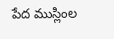పేద ముస్లింల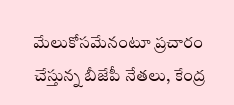మేలుకోసమేనంటూ ప్రచారం చేస్తున్న బీజేపీ నేతలు, కేంద్ర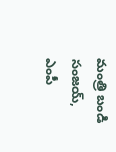మంత్రి బండి సంజయ్, ఎంపీ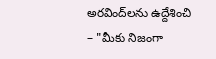అరవింద్‌లను ఉద్దేశించి – "మీకు నిజంగా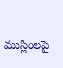ముస్లింలపై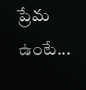ప్రేమ ఉంటే...